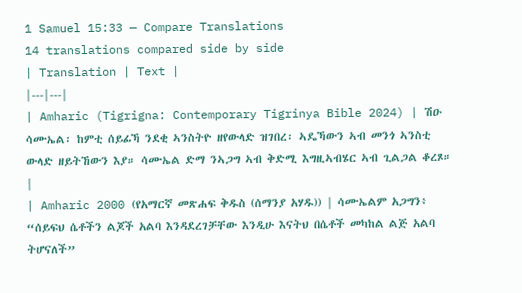1 Samuel 15:33 — Compare Translations
14 translations compared side by side
| Translation | Text |
|---|---|
| Amharic (Tigrigna: Contemporary Tigrinya Bible 2024) | ሽዑ ሳሙኤል፡ ከምቲ ሰይፊኻ ንደቂ ኣንስትዮ ዘየውላድ ዝገበረ፡ ኣዴኻውን ኣብ መንጎ ኣንስቲ ውላድ ዘይትኸውን እያ። ሳሙኤል ድማ ንኣጋግ ኣብ ቅድሚ እግዚኣብሄር ኣብ ጊልጋል ቆረጾ። |
| Amharic 2000 (የአማርኛ መጽሐፍ ቅዱስ (ሰማንያ አሃዱ)) | ሳሙኤልም አጋግን፥ “ሰይፍህ ሴቶችን ልጆች አልባ እንዳደረገቻቸው እንዲሁ እናትህ በሴቶች መካከል ልጅ አልባ ትሆናለች”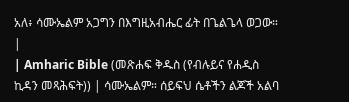አለ፥ ሳሙኤልም አጋግን በእግዚአብሔር ፊት በጌልጌላ ወጋው። |
| Amharic Bible (መጽሐፍ ቅዱስ (የብሉይና የሐዲስ ኪዳን መጻሕፍት)) | ሳሙኤልም። ሰይፍህ ሴቶችን ልጆች አልባ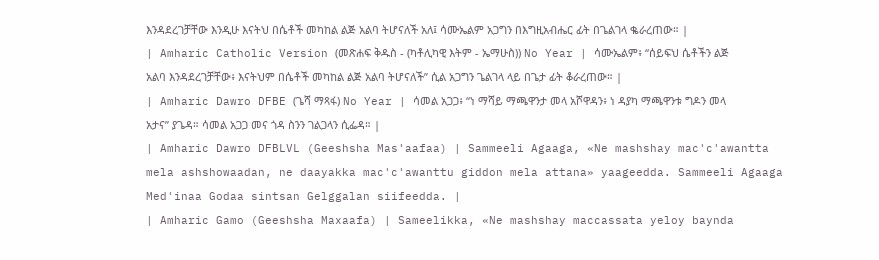እንዳደረገቻቸው እንዲሁ እናትህ በሴቶች መካከል ልጅ አልባ ትሆናለች አለ፤ ሳሙኤልም አጋግን በእግዚአብሔር ፊት በጌልገላ ቈራረጠው። |
| Amharic Catholic Version (መጽሐፍ ቅዱስ - (ካቶሊካዊ እትም - ኤማሁስ)) No Year | ሳሙኤልም፥ “ሰይፍህ ሴቶችን ልጅ አልባ እንዳደረገቻቸው፥ እናትህም በሴቶች መካከል ልጅ አልባ ትሆናለች” ሲል አጋግን ጌልገላ ላይ በጌታ ፊት ቆራረጠው። |
| Amharic Dawro DFBE (ጌሻ ማጻፋ) No Year | ሳመል አጋጋ፥ “ነ ማሻይ ማጫዋንታ መላ አሾዋዳን፥ ነ ዳያካ ማጫዋንቱ ግዶን መላ አታና” ያጌዳ። ሳመል አጋጋ መና ጎዳ ስንን ገልጋላን ሲፌዳ። |
| Amharic Dawro DFBLVL (Geeshsha Mas'aafaa) | Sammeeli Agaaga, «Ne mashshay mac'c'awantta mela ashshowaadan, ne daayakka mac'c'awanttu giddon mela attana» yaageedda. Sammeeli Agaaga Med'inaa Godaa sintsan Gelggalan siifeedda. |
| Amharic Gamo (Geeshsha Maxaafa) | Sameelikka, «Ne mashshay maccassata yeloy baynda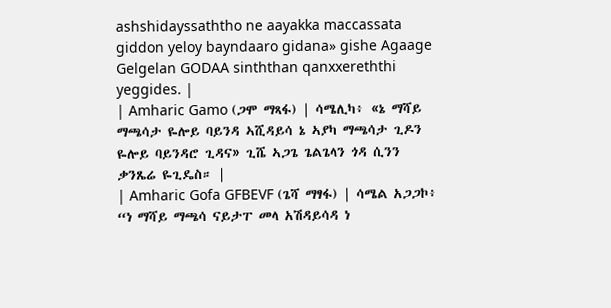ashshidayssaththo ne aayakka maccassata giddon yeloy bayndaaro gidana» gishe Agaage Gelgelan GODAA sinththan qanxxereththi yeggides. |
| Amharic Gamo (ጋሞ ማጻፋ) | ሳሜሊካ፥ «ኔ ማሻይ ማጫሳታ ዬሎይ ባይንዳ ኣሺዳይሳ ኔ ኣያካ ማጫሳታ ጊዶን ዬሎይ ባይንዳሮ ጊዳና» ጊሼ ኣጋጌ ጌልጌላን ጎዳ ሲንን ቃንጼሬ ዬጊዴስ። |
| Amharic Gofa GFBEVF (ጌሻ ማፃፋ) | ሳሜል አጋጋኮ፥ “ነ ማሻይ ማጫሳ ናይታፐ መላ አሽዳይሳዳ ነ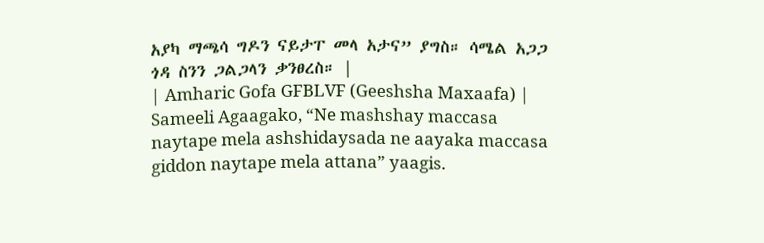አያካ ማጫሳ ግዶን ናይታፐ መላ አታና” ያግስ። ሳሜል አጋጋ ጎዳ ስንን ጋልጋላን ቃንፀረስ። |
| Amharic Gofa GFBLVF (Geeshsha Maxaafa) | Sameeli Agaagako, “Ne mashshay maccasa naytape mela ashshidaysada ne aayaka maccasa giddon naytape mela attana” yaagis.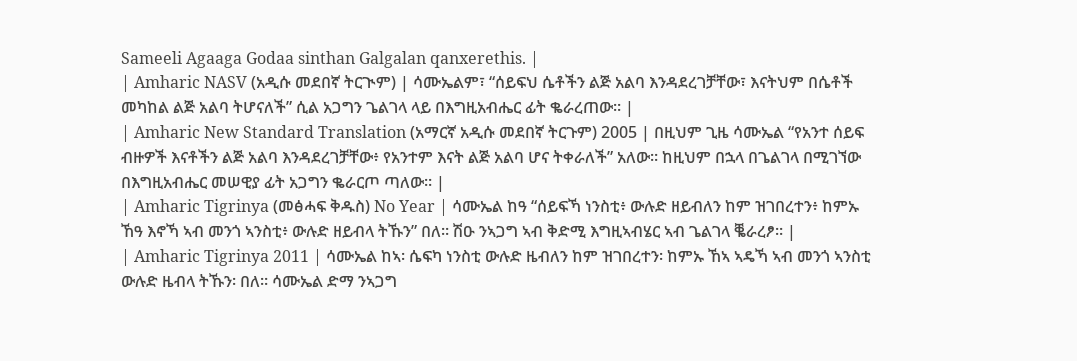Sameeli Agaaga Godaa sinthan Galgalan qanxerethis. |
| Amharic NASV (አዲሱ መደበኛ ትርጒም) | ሳሙኤልም፣ “ሰይፍህ ሴቶችን ልጅ አልባ እንዳደረገቻቸው፣ እናትህም በሴቶች መካከል ልጅ አልባ ትሆናለች” ሲል አጋግን ጌልገላ ላይ በእግዚአብሔር ፊት ቈራረጠው። |
| Amharic New Standard Translation (አማርኛ አዲሱ መደበኛ ትርጉም) 2005 | በዚህም ጊዜ ሳሙኤል “የአንተ ሰይፍ ብዙዎች እናቶችን ልጅ አልባ እንዳደረገቻቸው፥ የአንተም እናት ልጅ አልባ ሆና ትቀራለች” አለው። ከዚህም በኋላ በጌልገላ በሚገኘው በእግዚአብሔር መሠዊያ ፊት አጋግን ቈራርጦ ጣለው። |
| Amharic Tigrinya (መፅሓፍ ቅዱስ) No Year | ሳሙኤል ከዓ “ሰይፍኻ ነንስቲ፥ ውሉድ ዘይብለን ከም ዝገበረተን፥ ከምኡ ኸዓ እኖኻ ኣብ መንጎ ኣንስቲ፥ ውሉድ ዘይብላ ትኹን” በለ። ሽዑ ንኣጋግ ኣብ ቅድሚ እግዚኣብሄር ኣብ ጌልገላ ቘራረፆ። |
| Amharic Tigrinya 2011 | ሳሙኤል ከኣ፡ ሴፍካ ነንስቲ ውሉድ ዜብለን ከም ዝገበረተን፡ ከምኡ ኸኣ ኣዴኻ ኣብ መንጎ ኣንስቲ ውሉድ ዜብላ ትኹን፡ በለ። ሳሙኤል ድማ ንኣጋግ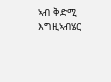ኣብ ቅድሚ እግዚኣብሄር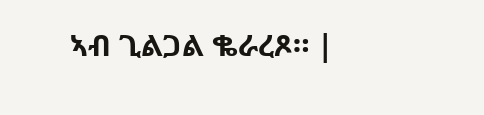ኣብ ጊልጋል ቈራረጾ። |